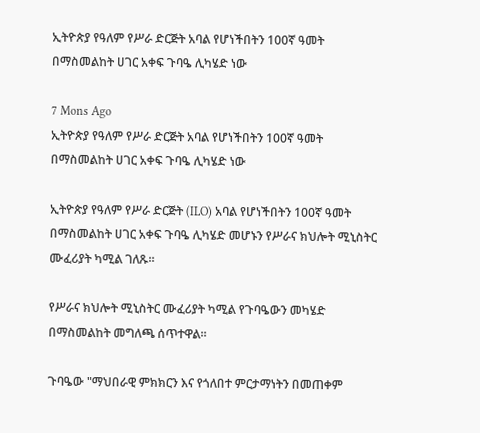ኢትዮጵያ የዓለም የሥራ ድርጅት አባል የሆነችበትን 100ኛ ዓመት በማስመልከት ሀገር አቀፍ ጉባዔ ሊካሄድ ነው

7 Mons Ago
ኢትዮጵያ የዓለም የሥራ ድርጅት አባል የሆነችበትን 100ኛ ዓመት በማስመልከት ሀገር አቀፍ ጉባዔ ሊካሄድ ነው

ኢትዮጵያ የዓለም የሥራ ድርጅት (ILO) አባል የሆነችበትን 100ኛ ዓመት በማስመልከት ሀገር አቀፍ ጉባዔ ሊካሄድ መሆኑን የሥራና ክህሎት ሚኒስትር ሙፈሪያት ካሚል ገለጹ።

የሥራና ክህሎት ሚኒስትር ሙፈሪያት ካሚል የጉባዔውን መካሄድ በማስመልከት መግለጫ ሰጥተዋል።

ጉባዔው "ማህበራዊ ምክክርን እና የጎለበተ ምርታማነትን በመጠቀም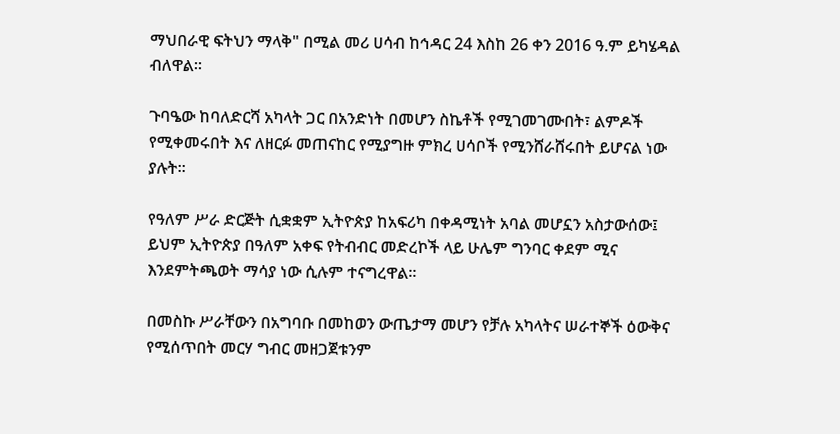ማህበራዊ ፍትህን ማላቅ" በሚል መሪ ሀሳብ ከኅዳር 24 እስከ 26 ቀን 2016 ዓ.ም ይካሄዳል ብለዋል።

ጉባዔው ከባለድርሻ አካላት ጋር በአንድነት በመሆን ስኬቶች የሚገመገሙበት፣ ልምዶች የሚቀመሩበት እና ለዘርፉ መጠናከር የሚያግዙ ምክረ ሀሳቦች የሚንሸራሸሩበት ይሆናል ነው ያሉት።

የዓለም ሥራ ድርጅት ሲቋቋም ኢትዮጵያ ከአፍሪካ በቀዳሚነት አባል መሆኗን አስታውሰው፤ ይህም ኢትዮጵያ በዓለም አቀፍ የትብብር መድረኮች ላይ ሁሌም ግንባር ቀደም ሚና እንደምትጫወት ማሳያ ነው ሲሉም ተናግረዋል።

በመስኩ ሥራቸውን በአግባቡ በመከወን ውጤታማ መሆን የቻሉ አካላትና ሠራተኞች ዕውቅና የሚሰጥበት መርሃ ግብር መዘጋጀቱንም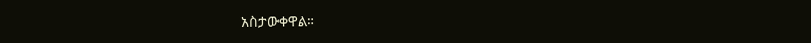አስታውቀዋል።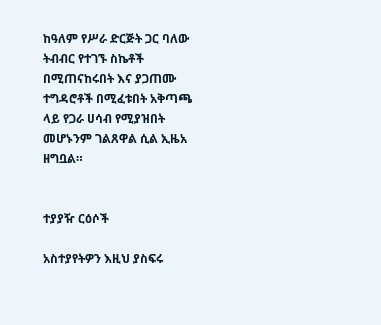ከዓለም የሥራ ድርጅት ጋር ባለው ትብብር የተገኙ ስኬቶች በሚጠናከሩበት እና ያጋጠሙ ተግዳሮቶች በሚፈቱበት አቅጣጫ ላይ የጋራ ሀሳብ የሚያዝበት መሆኑንም ገልጸዋል ሲል ኢዜአ ዘግቧል።


ተያያዥ ርዕሶች

አስተያየትዎን እዚህ ያስፍሩ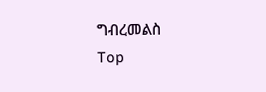ግብረመልስ
Top